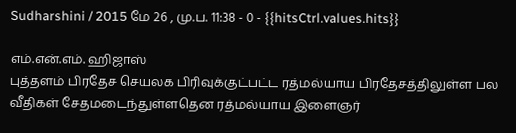Sudharshini / 2015 மே 26 , மு.ப. 11:38 - 0 - {{hitsCtrl.values.hits}}

எம்.என்.எம். ஹிஜாஸ்
புத்தளம் பிரதேச செயலக பிரிவுக்குட்பட்ட ரத்மல்யாய பிரதேசத்திலுள்ள பல வீதிகள் சேதமடைந்துள்ளதென ரத்மல்யாய இளைஞர்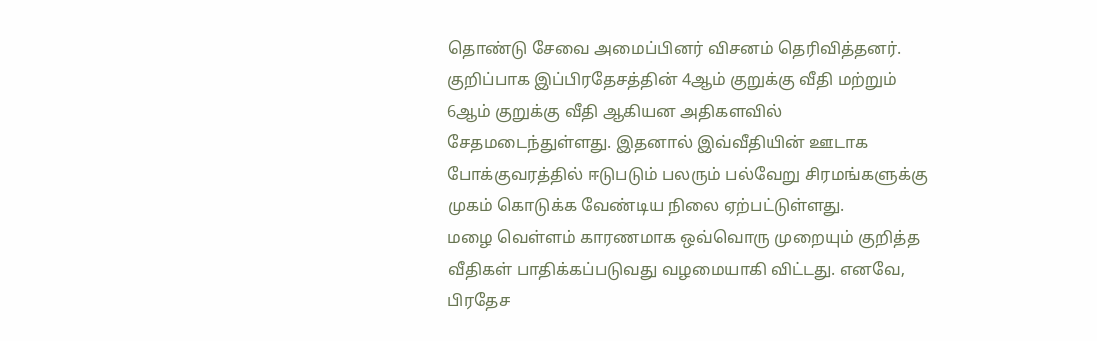தொண்டு சேவை அமைப்பினர் விசனம் தெரிவித்தனர்.
குறிப்பாக இப்பிரதேசத்தின் 4ஆம் குறுக்கு வீதி மற்றும் 6ஆம் குறுக்கு வீதி ஆகியன அதிகளவில் சேதமடைந்துள்ளது. இதனால் இவ்வீதியின் ஊடாக போக்குவரத்தில் ஈடுபடும் பலரும் பல்வேறு சிரமங்களுக்கு முகம் கொடுக்க வேண்டிய நிலை ஏற்பட்டுள்ளது.
மழை வெள்ளம் காரணமாக ஒவ்வொரு முறையும் குறித்த வீதிகள் பாதிக்கப்படுவது வழமையாகி விட்டது. எனவே, பிரதேச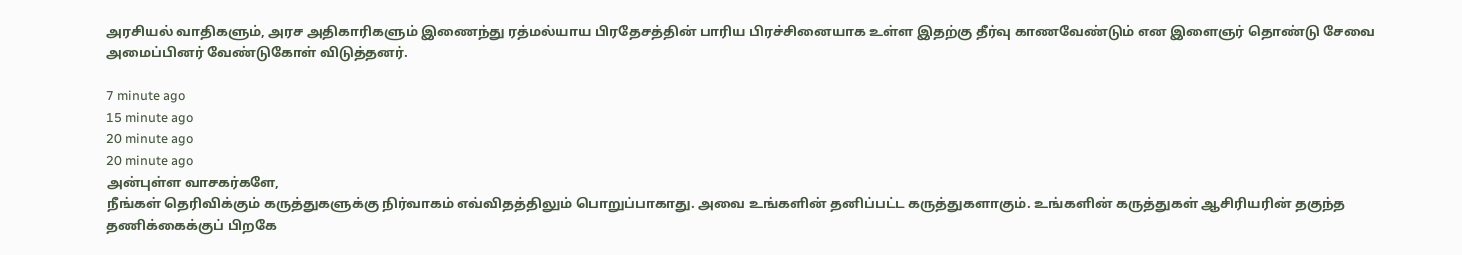அரசியல் வாதிகளும், அரச அதிகாரிகளும் இணைந்து ரத்மல்யாய பிரதேசத்தின் பாரிய பிரச்சினையாக உள்ள இதற்கு தீர்வு காணவேண்டும் என இளைஞர் தொண்டு சேவை அமைப்பினர் வேண்டுகோள் விடுத்தனர்.

7 minute ago
15 minute ago
20 minute ago
20 minute ago
அன்புள்ள வாசகர்களே,
நீங்கள் தெரிவிக்கும் கருத்துகளுக்கு நிர்வாகம் எவ்விதத்திலும் பொறுப்பாகாது. அவை உங்களின் தனிப்பட்ட கருத்துகளாகும். உங்களின் கருத்துகள் ஆசிரியரின் தகுந்த தணிக்கைக்குப் பிறகே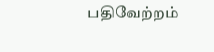பதிவேற்றம்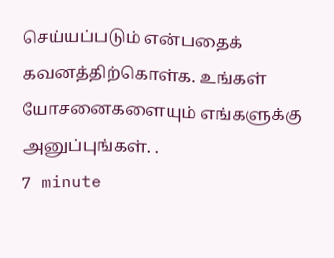செய்யப்படும் என்பதைக் கவனத்திற்கொள்க. உங்கள் யோசனைகளையும் எங்களுக்கு அனுப்புங்கள். .
7 minute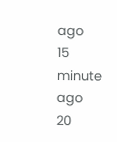ago
15 minute ago
20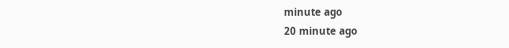minute ago
20 minute ago